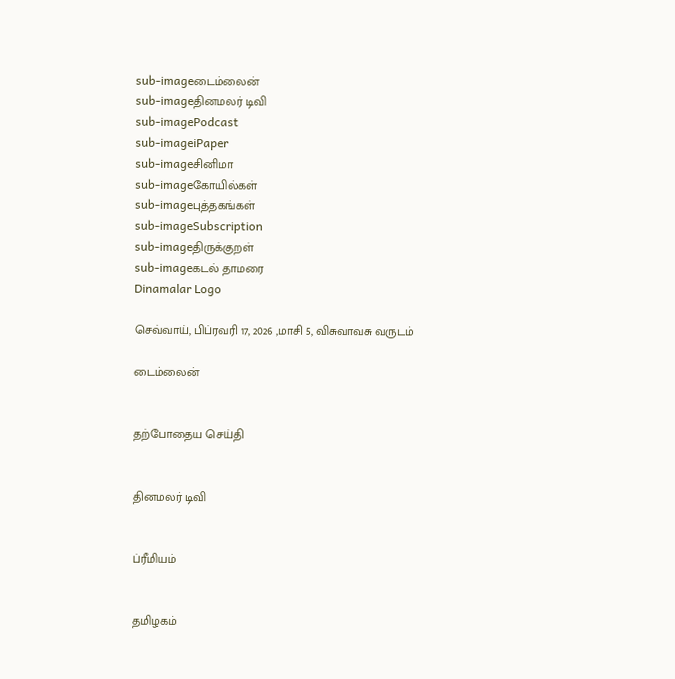sub-imageடைம்லைன்
sub-imageதினமலர் டிவி
sub-imagePodcast
sub-imageiPaper
sub-imageசினிமா
sub-imageகோயில்கள்
sub-imageபுத்தகங்கள்
sub-imageSubscription
sub-imageதிருக்குறள்
sub-imageகடல் தாமரை
Dinamalar Logo

செவ்வாய், பிப்ரவரி 17, 2026 ,மாசி 5, விசுவாவசு வருடம்

டைம்லைன்


தற்போதைய செய்தி


தினமலர் டிவி


ப்ரீமியம்


தமிழகம்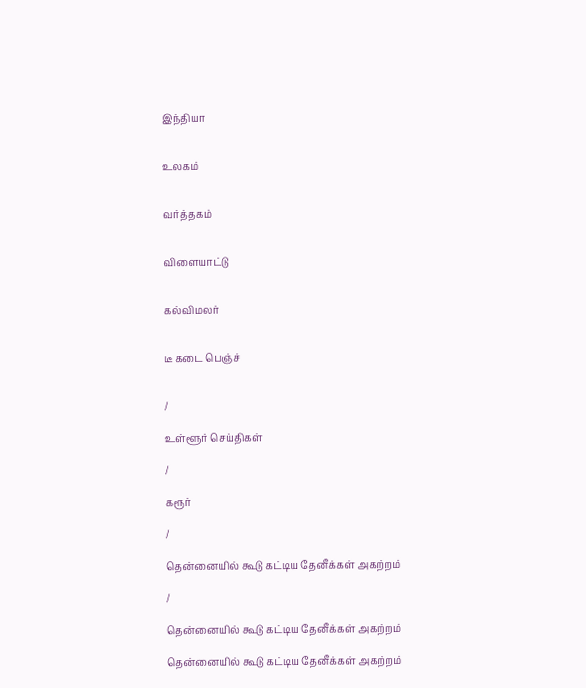இந்தியா


உலகம்


வர்த்தகம்


விளையாட்டு


கல்விமலர்


டீ கடை பெஞ்ச்


/

உள்ளூர் செய்திகள்

/

கரூர்

/

தென்னையில் கூடு கட்டிய தேனீக்கள் அகற்றம்

/

தென்னையில் கூடு கட்டிய தேனீக்கள் அகற்றம்

தென்னையில் கூடு கட்டிய தேனீக்கள் அகற்றம்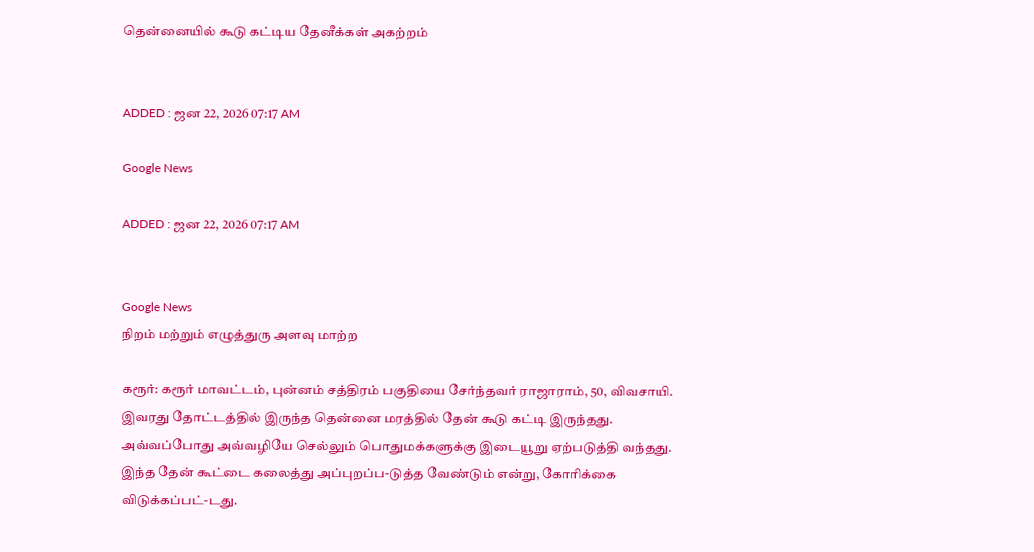தென்னையில் கூடு கட்டிய தேனீக்கள் அகற்றம்


ADDED : ஜன 22, 2026 07:17 AM

Google News

ADDED : ஜன 22, 2026 07:17 AM


Google News
நிறம் மற்றும் எழுத்துரு அளவு மாற்ற

கரூர்: கரூர் மாவட்டம், புன்னம் சத்திரம் பகுதியை சேர்ந்தவர் ராஜாராம், 50, விவசாயி. இவரது தோட்டத்தில் இருந்த தென்னை மரத்தில் தேன் கூடு கட்டி இருந்தது. அவ்வப்போது அவ்வழியே செல்லும் பொதுமக்களுக்கு இடையூறு ஏற்படுத்தி வந்தது. இந்த தேன் கூட்டை கலைத்து அப்புறப்ப-டுத்த வேண்டும் என்று, கோரிக்கை விடுக்கப்பட்-டது.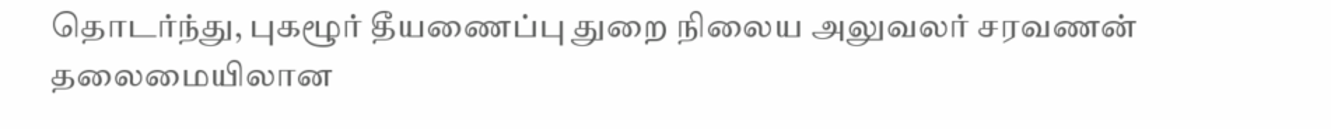தொடர்ந்து, புகழூர் தீயணைப்பு துறை நிலைய அலுவலர் சரவணன் தலைமையிலான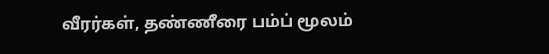வீரர்கள், தண்ணீரை பம்ப் மூலம்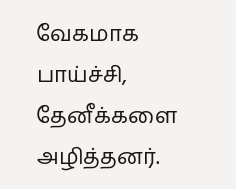வேகமாக பாய்ச்சி, தேனீக்களை அழித்தனர்.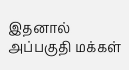இதனால் அப்பகுதி மக்கள்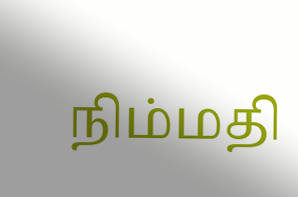நிம்மதி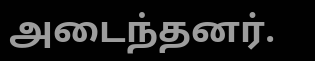அடைந்தனர்.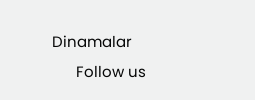Dinamalar
      Follow us